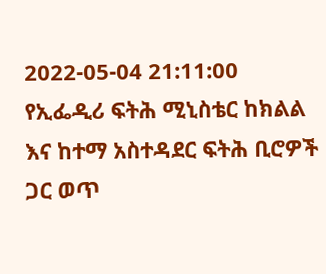2022-05-04 21:11:00
የኢፌዲሪ ፍትሕ ሚኒስቴር ከክልል እና ከተማ አስተዳደር ፍትሕ ቢሮዎች ጋር ወጥ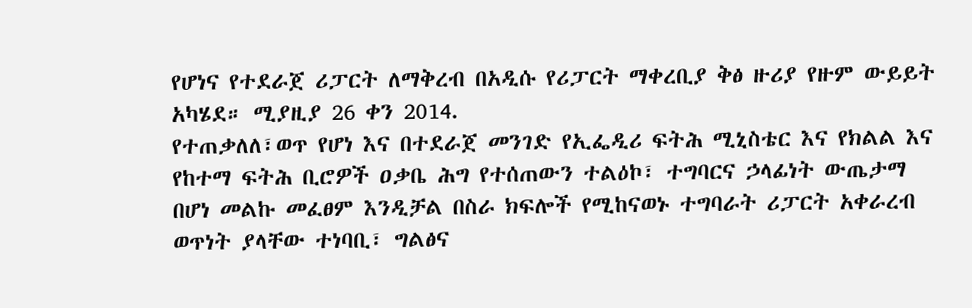የሆነና የተደራጀ ሪፓርት ለማቅረብ በአዲሱ የሪፓርት ማቀረቢያ ቅፅ ዙሪያ የዙም ውይይት አካሄደ። ሚያዚያ 26 ቀን 2014.
የተጠቃለለ፣ወጥ የሆነ እና በተደራጀ መንገድ የኢፌዲሪ ፍትሕ ሚኒስቴር እና የክልል እና የከተማ ፍትሕ ቢሮዎች ዐቃቤ ሕግ የተሰጠውን ተልዕኮ፣ ተግባርና ኃላፊነት ውጤታማ በሆነ መልኩ መፈፀም እንዲቻል በስራ ክፍሎች የሚከናወኑ ተግባራት ሪፓርት አቀራረብ ወጥነት ያላቸው ተነባቢ፣ ግልፅና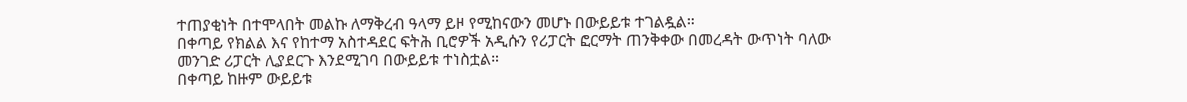ተጠያቂነት በተሞላበት መልኩ ለማቅረብ ዓላማ ይዞ የሚከናውን መሆኑ በውይይቱ ተገልዷል።
በቀጣይ የክልል እና የከተማ አስተዳደር ፍትሕ ቢሮዎች አዲሱን የሪፓርት ፎርማት ጠንቅቀው በመረዳት ውጥነት ባለው መንገድ ሪፓርት ሊያደርጉ እንደሚገባ በውይይቱ ተነስቷል።
በቀጣይ ከዙም ውይይቱ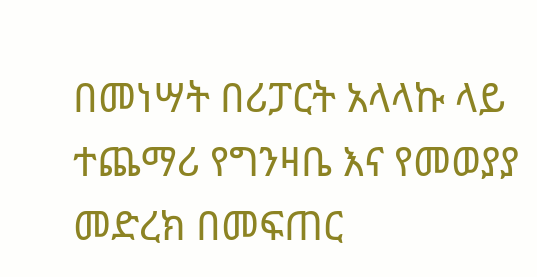በመነሣት በሪፓርት አላላኩ ላይ ተጨማሪ የግንዛቤ እና የመወያያ መድረክ በመፍጠር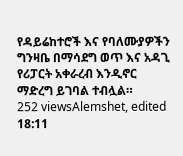የዳይሬከተሮች እና የባለሙያዎችን ግንዛቤ በማሳደግ ወጥ እና አዳጊ የሪፓርት አቀራረብ እንዲኖር ማድረግ ይገባል ተብሏል።
252 viewsAlemshet, edited 18:11